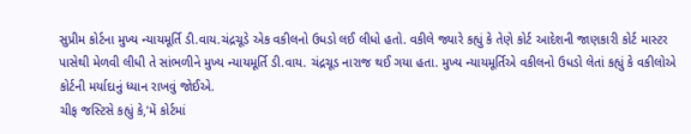સુપ્રીમ કોર્ટના મુખ્ય ન્યાયમૂર્તિ ડી.વાય.ચંદ્રચૂડે એક વકીલનો ઉધડો લઈ લીધો હતો. વકીલે જ્યારે કહ્યું કે તેણે કોર્ટ આદેશની જાણકારી કોર્ટ માસ્ટર પાસેથી મેળવી લીધી તે સાંભળીને મુખ્ય ન્યાયમૂર્તિ ડી.વાય. ચંદ્રચૂડ નારાજ થઈ ગયા હતા. મુખ્ય ન્યાયમૂર્તિએ વકીલનો ઉધડો લેતાં કહ્યું કે વકીલોએ કોર્ટની મર્યાદાનું ધ્યાન રાખવું જોઈએ.
ચીફ જસ્ટિસે કહ્યું કે,'મેં કોર્ટમાં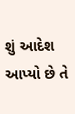શું આદેશ આપ્યો છે તે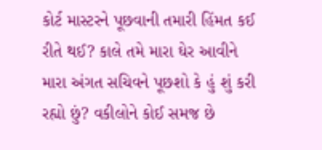કોર્ટ માસ્ટરને પૂછવાની તમારી હિંમત કઈ રીતે થઈ? કાલે તમે મારા ઘેર આવીને મારા અંગત સચિવને પૂછશો કે હું શું કરી રહ્યો છું? વકીલોને કોઈ સમજ છે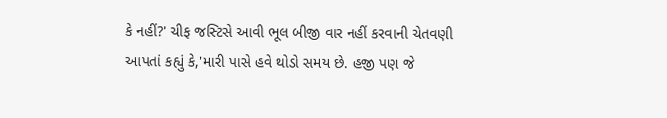કે નહીં?' ચીફ જસ્ટિસે આવી ભૂલ બીજી વાર નહીં કરવાની ચેતવણી આપતાં કહ્યું કે,'મારી પાસે હવે થોડો સમય છે. હજી પણ જે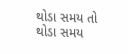થોડા સમય તો થોડા સમય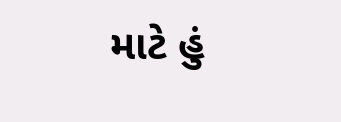માટે હું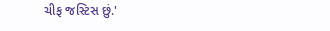ચીફ જસ્ટિસ છું.'